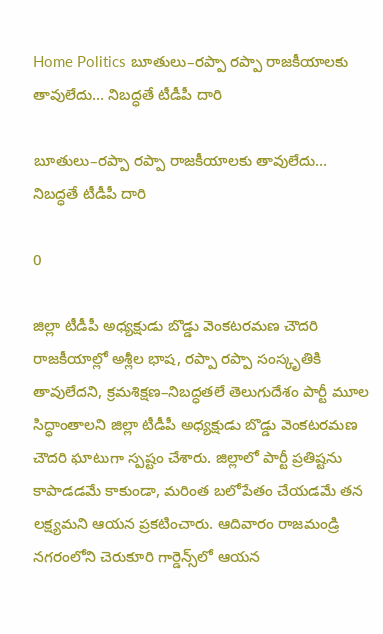Home Politics బూతులు–రప్పా రప్పా రాజకీయాలకు తావులేదు… నిబద్ధతే టీడీపీ దారి

బూతులు–రప్పా రప్పా రాజకీయాలకు తావులేదు… నిబద్ధతే టీడీపీ దారి

0

జిల్లా టీడీపీ అధ్యక్షుడు బొడ్డు వెంకటరమణ చౌదరి
రాజకీయాల్లో అశ్లీల భాష, రప్పా రప్పా సంస్కృతికి తావులేదని, క్రమశిక్షణ–నిబద్ధతలే తెలుగుదేశం పార్టీ మూల సిద్ధాంతాలని జిల్లా టీడీపీ అధ్యక్షుడు బొడ్డు వెంకటరమణ చౌదరి ఘాటుగా స్పష్టం చేశారు. జిల్లాలో పార్టీ ప్రతిష్టను కాపాడడమే కాకుండా, మరింత బలోపేతం చేయడమే తన లక్ష్యమని ఆయన ప్రకటించారు. ఆదివారం రాజమండ్రి నగరంలోని చెరుకూరి గార్డెన్స్‌లో ఆయన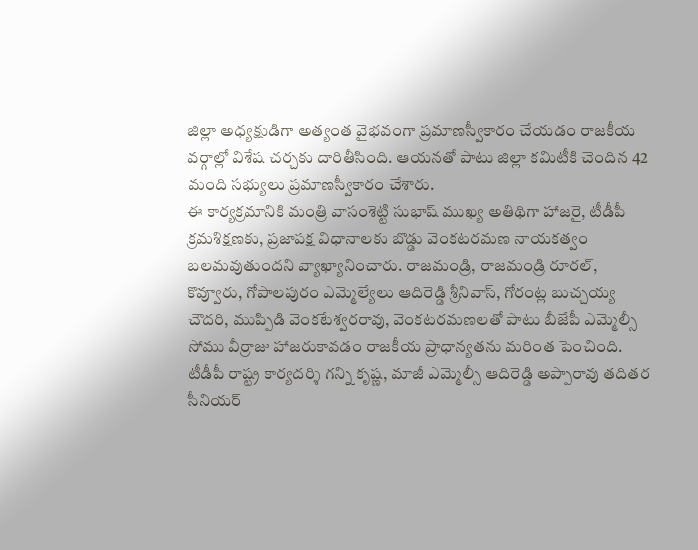జిల్లా అధ్యక్షుడిగా అత్యంత వైభవంగా ప్రమాణస్వీకారం చేయడం రాజకీయ వర్గాల్లో విశేష చర్చకు దారితీసింది. ఆయనతో పాటు జిల్లా కమిటీకి చెందిన 42 మంది సభ్యులు ప్రమాణస్వీకారం చేశారు.
ఈ కార్యక్రమానికి మంత్రి వాసంశెట్టి సుభాష్ ముఖ్య అతిథిగా హాజరై, టీడీపీ క్రమశిక్షణకు, ప్రజాపక్ష విధానాలకు బొడ్డు వెంకటరమణ నాయకత్వం బలమవుతుందని వ్యాఖ్యానించారు. రాజమండ్రి, రాజమండ్రి రూరల్, కొవ్వూరు, గోపాలపురం ఎమ్మెల్యేలు ఆదిరెడ్డి శ్రీనివాస్, గోరంట్ల బుచ్చయ్య చౌదరి, ముప్పిడి వెంకటేశ్వరరావు, వెంకటరమణలతో పాటు బీజేపీ ఎమ్మెల్సీ సోము వీర్రాజు హాజరుకావడం రాజకీయ ప్రాధాన్యతను మరింత పెంచింది. టీడీపీ రాష్ట్ర కార్యదర్శి గన్ని కృష్ణ, మాజీ ఎమ్మెల్సీ ఆదిరెడ్డి అప్పారావు తదితర సీనియర్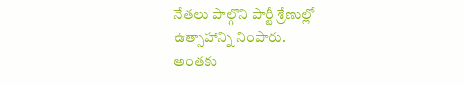నేతలు పాల్గొని పార్టీ శ్రేణుల్లో ఉత్సాహాన్ని నింపారు.
అంతకు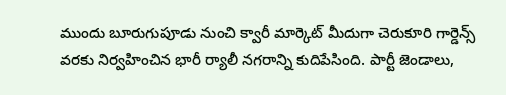ముందు బూరుగుపూడు నుంచి క్వారీ మార్కెట్ మీదుగా చెరుకూరి గార్డెన్స్ వరకు నిర్వహించిన భారీ ర్యాలీ నగరాన్ని కుదిపేసింది. పార్టీ జెండాలు,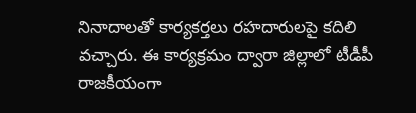నినాదాలతో కార్యకర్తలు రహదారులపై కదిలి వచ్చారు. ఈ కార్యక్రమం ద్వారా జిల్లాలో టీడీపీ రాజకీయంగా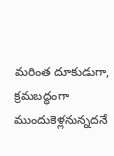మరింత దూకుడుగా, క్రమబద్ధంగా ముందుకెళ్లనున్నదనే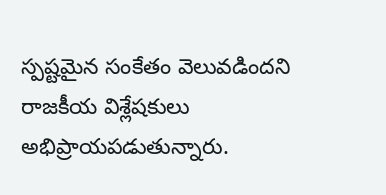స్పష్టమైన సంకేతం వెలువడిందని రాజకీయ విశ్లేషకులు అభిప్రాయపడుతున్నారు.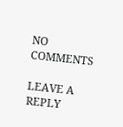NO COMMENTS

LEAVE A REPLY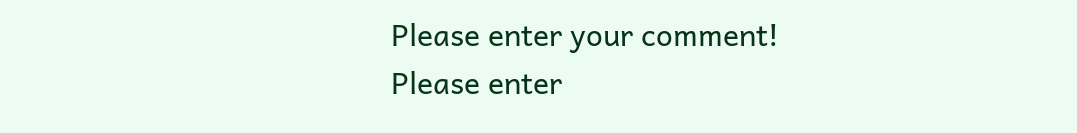Please enter your comment!
Please enter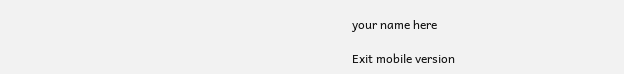your name here

Exit mobile version